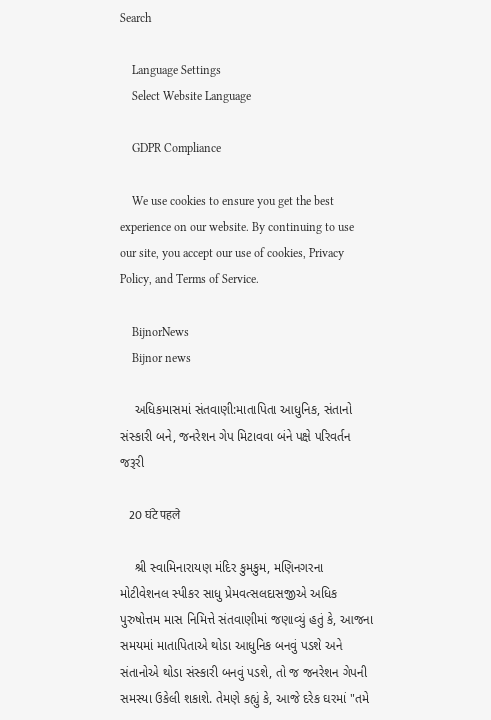Search

    Language Settings
    Select Website Language

    GDPR Compliance

    We use cookies to ensure you get the best experience on our website. By continuing to use our site, you accept our use of cookies, Privacy Policy, and Terms of Service.

    BijnorNews
    Bijnor news

    અધિકમાસમાં સંતવાણી:માતાપિતા આધુનિક, સંતાનો સંસ્કારી બને, જનરેશન ગેપ મિટાવવા બંને પક્ષે પરિવર્તન જરૂરી

    20 घंटे पहले

    શ્રી સ્વામિનારાયણ મંદિર કુમકુમ, મણિનગરના મોટીવેશનલ સ્પીકર સાધુ પ્રેમવત્સલદાસજીએ અધિક પુરુષોત્તમ માસ નિમિત્તે સંતવાણીમાં જણાવ્યું હતું કે, આજના સમયમાં માતાપિતાએ થોડા આધુનિક બનવું પડશે અને સંતાનોએ થોડા સંસ્કારી બનવું પડશે, તો જ જનરેશન ગેપની સમસ્યા ઉકેલી શકાશે. તેમણે કહ્યું કે, આજે દરેક ઘરમાં "તમે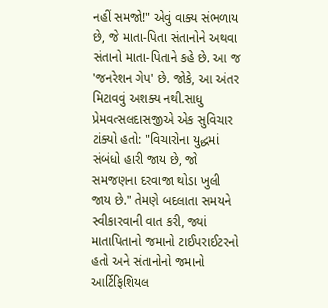નહીં સમજો!" એવું વાક્ય સંભળાય છે, જે માતા-પિતા સંતાનોને અથવા સંતાનો માતા-પિતાને કહે છે. આ જ 'જનરેશન ગેપ' છે. જોકે, આ અંતર મિટાવવું અશક્ય નથી.સાધુ પ્રેમવત્સલદાસજીએ એક સુવિચાર ટાંક્યો હતો: "વિચારોના યુદ્ધમાં સંબંધો હારી જાય છે, જો સમજણના દરવાજા થોડા ખુલી જાય છે." તેમણે બદલાતા સમયને સ્વીકારવાની વાત કરી, જ્યાં માતાપિતાનો જમાનો ટાઈપરાઈટરનો હતો અને સંતાનોનો જમાનો આર્ટિફિશિયલ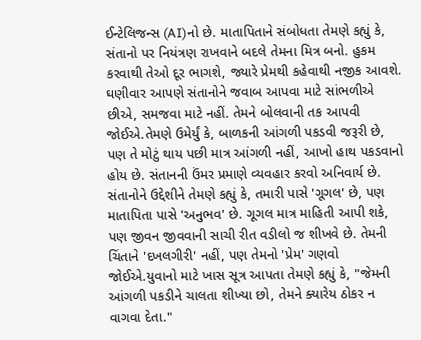ઈન્ટેલિજન્સ (AI)નો છે. માતાપિતાને સંબોધતા તેમણે કહ્યું કે, સંતાનો પર નિયંત્રણ રાખવાને બદલે તેમના મિત્ર બનો. હુકમ કરવાથી તેઓ દૂર ભાગશે, જ્યારે પ્રેમથી કહેવાથી નજીક આવશે. ઘણીવાર આપણે સંતાનોને જવાબ આપવા માટે સાંભળીએ છીએ, સમજવા માટે નહીં. તેમને બોલવાની તક આપવી જોઈએ.તેમણે ઉમેર્યું કે, બાળકની આંગળી પકડવી જરૂરી છે, પણ તે મોટું થાય પછી માત્ર આંગળી નહીં, આખો હાથ પકડવાનો હોય છે. સંતાનની ઉંમર પ્રમાણે વ્યવહાર કરવો અનિવાર્ય છે. સંતાનોને ઉદ્દેશીને તેમણે કહ્યું કે, તમારી પાસે 'ગૂગલ' છે, પણ માતાપિતા પાસે 'અનુભવ' છે. ગૂગલ માત્ર માહિતી આપી શકે, પણ જીવન જીવવાની સાચી રીત વડીલો જ શીખવે છે. તેમની ચિંતાને 'દખલગીરી' નહીં, પણ તેમનો 'પ્રેમ' ગણવો જોઈએ.યુવાનો માટે ખાસ સૂત્ર આપતા તેમણે કહ્યું કે, "જેમની આંગળી પકડીને ચાલતા શીખ્યા છો, તેમને ક્યારેય ઠોકર ન વાગવા દેતા."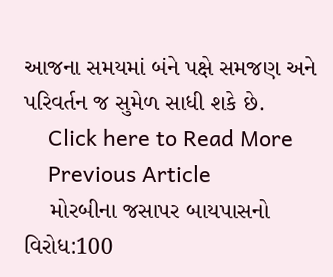આજના સમયમાં બંને પક્ષે સમજણ અને પરિવર્તન જ સુમેળ સાધી શકે છે.
    Click here to Read More
    Previous Article
    મોરબીના જસાપર બાયપાસનો વિરોધ:100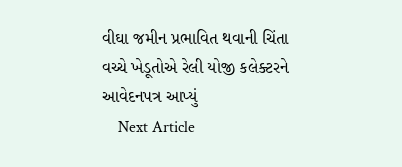વીઘા જમીન પ્રભાવિત થવાની ચિંતા વચ્ચે ખેડૂતોએ રેલી યોજી કલેક્ટરને આવેદનપત્ર આપ્યું
    Next Article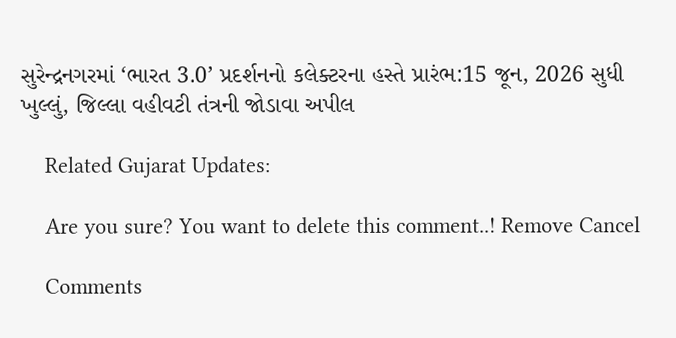સુરેન્દ્રનગરમાં ‘ભારત 3.0’ પ્રદર્શનનો કલેક્ટરના હસ્તે પ્રારંભ:15 જૂન, 2026 સુધી ખુલ્લું, જિલ્લા વહીવટી તંત્રની જોડાવા અપીલ

    Related Gujarat Updates:

    Are you sure? You want to delete this comment..! Remove Cancel

    Comments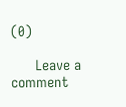(0)

      Leave a comment